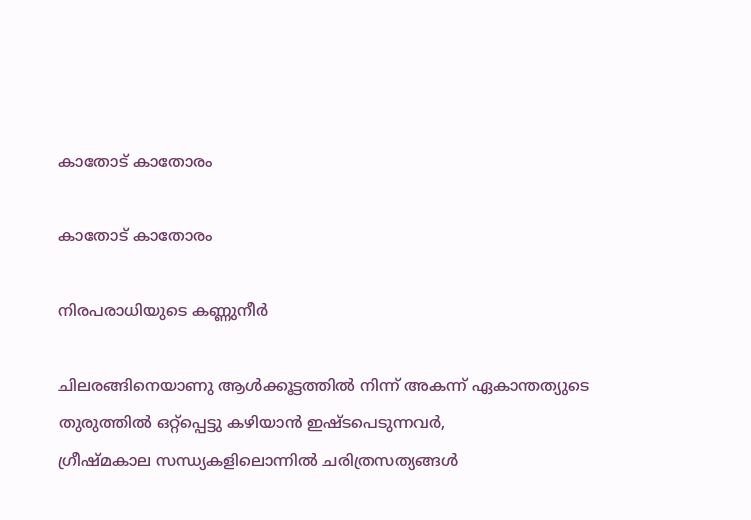കാതോട് കാതോരം

കാതോട് കാതോരം

നിരപരാധിയുടെ കണ്ണുനീര്‍

ചിലരങ്ങിനെയാണു ആള്‍ക്കൂട്ടത്തില്‍ നിന്ന് അകന്ന് ഏകാന്തത്യുടെ തുരുത്തില്‍ ഒറ്റ്പ്പെട്ടു കഴിയാന്‍ ഇഷ്ടപെടുന്നവര്‍,
ഗ്രീഷ്മകാല സന്ധ്യകളിലൊന്നില്‍ ചരിത്രസത്യങ്ങള്‍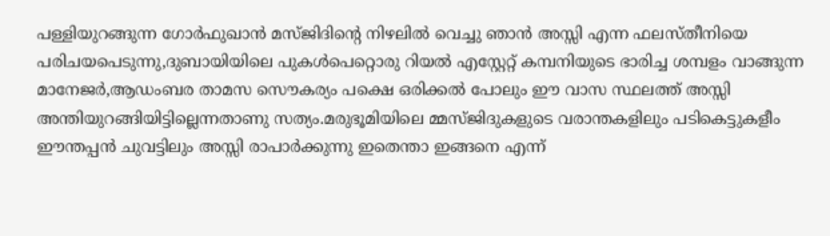പള്ളിയുറങ്ങുന്ന ഗോര്‍ഫുഖാന്‍ മസ്‌ജിദിന്റെ നിഴലില്‍ വെച്ചു ഞാന്‍ അസ്സി എന്ന ഫലസ്തീനിയെ പരിചയപെടുന്നു,ദുബായിയിലെ പുകള്‍പെറ്റൊരു റിയല്‍ എസ്റ്റേറ്റ് കമ്പനിയുടെ ഭാരിച്ച ശമ്പളം വാങ്ങുന്ന മാനേജര്‍,ആഡംബര താമസ സൌകര്യം പക്ഷെ ഒരിക്കല്‍ പോലും ഈ വാസ സ്ഥലത്ത് അസ്സി അന്തിയുറങ്ങിയിട്ടില്ലെന്നതാണു സത്യം.മരുഭൂമിയിലെ മ്മസ്ജിദുകളുടെ വരാന്തകളിലും പടികെട്ടുകളീം ഈന്തപ്പന്‍ ചുവട്ടിലും അസ്സി രാപാര്‍ക്കുന്നു ഇതെന്താ ഇങ്ങനെ എന്ന്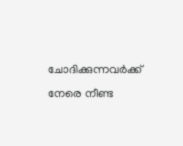ചോദിക്കുന്നവര്‍ക്ക് നേരെ നീണ്ട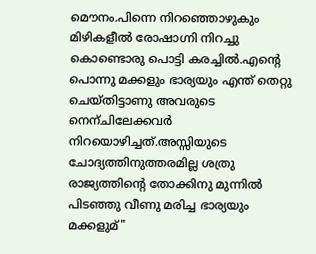മൌനം.പിന്നെ നിറഞ്ഞൊഴുകും മിഴികളീല്‍ രോഷാഗ്നി നിറച്ചു കൊണ്ടൊരു പൊട്ടി കരച്ചില്‍.എന്റെ പൊന്നു മക്കളും ഭാര്യയും എന്ത് തെറ്റു ചെയ്തിട്ടാണു അവരുടെ നെന്ചിലേക്കവര്‍ നിറയൊഴിച്ചത്.അസ്സിയുടെ ചോദ്യത്തിനുത്തരമില്ല ശത്രു രാജ്യത്തിന്റെ തോക്കിനു മുന്നില്‍ പിടഞ്ഞു വീണു മരിച്ച ഭാര്യയും മക്കളുമ്"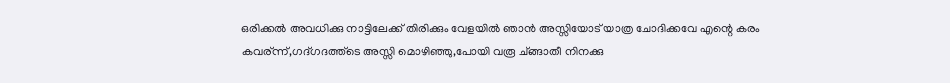ഒരിക്കല്‍ അവധിക്കു നാട്ടിലേക്ക് തിരിക്കും വേളയില്‍ ഞാന്‍ അസ്സിയോട് യാത്ര ചോദിക്കവേ എന്റെ കരം കവര്ന്ന്,ഗദ്‌ഗദത്ത്ടെ അസ്സി മൊഴിഞ്ഞു,പോയി വരൂ ച്ങ്ങാതീ നിനക്കു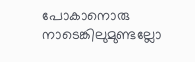പോകാനൊരു നാടെങ്കിലുമുണ്ടല്ലോ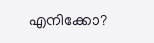എനിക്കോ?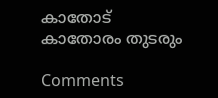കാതോട് കാതോരം തുടരും

Comments